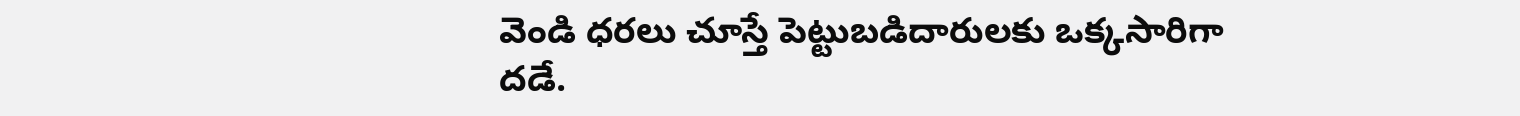వెండి ధరలు చూస్తే పెట్టుబడిదారులకు ఒక్కసారిగా దడే.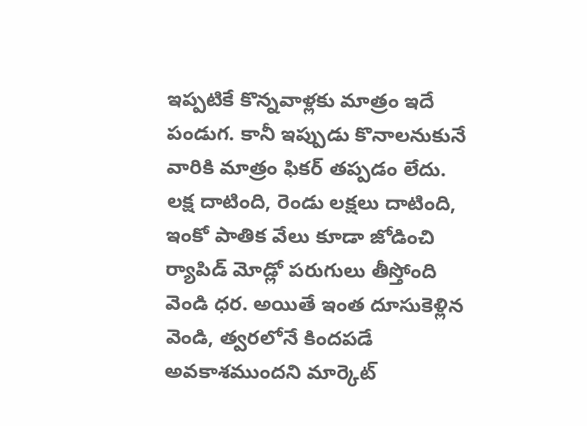ఇప్పటికే కొన్నవాళ్లకు మాత్రం ఇదే పండుగ. కానీ ఇప్పుడు కొనాలనుకునే వారికి మాత్రం ఫికర్ తప్పడం లేదు. లక్ష దాటింది, రెండు లక్షలు దాటింది, ఇంకో పాతిక వేలు కూడా జోడించి ర్యాపిడ్ మోడ్లో పరుగులు తీస్తోంది వెండి ధర. అయితే ఇంత దూసుకెళ్లిన వెండి, త్వరలోనే కిందపడే అవకాశముందని మార్కెట్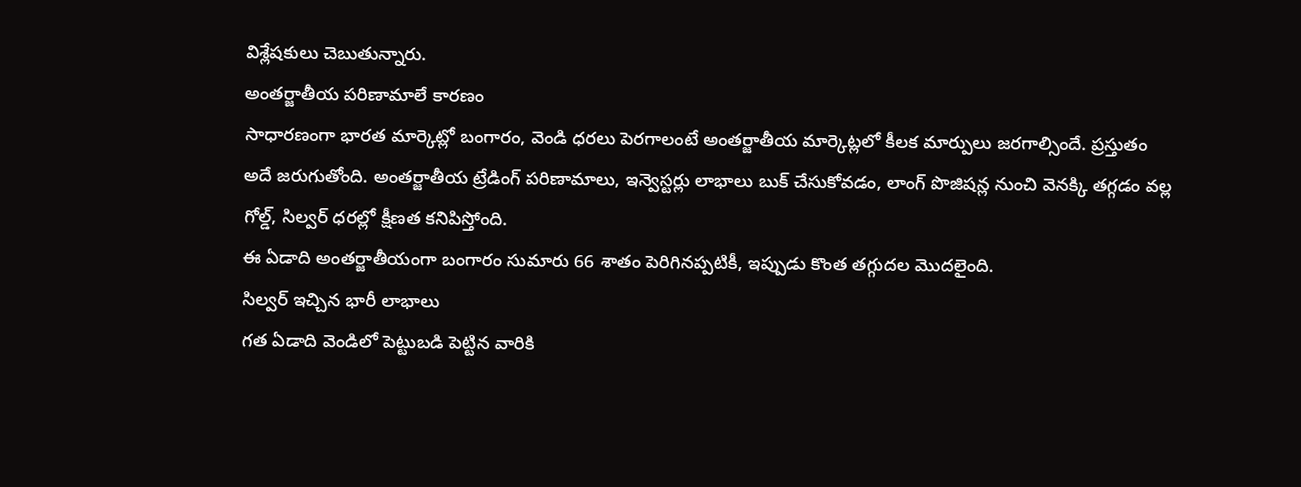విశ్లేషకులు చెబుతున్నారు.
అంతర్జాతీయ పరిణామాలే కారణం
సాధారణంగా భారత మార్కెట్లో బంగారం, వెండి ధరలు పెరగాలంటే అంతర్జాతీయ మార్కెట్లలో కీలక మార్పులు జరగాల్సిందే. ప్రస్తుతం అదే జరుగుతోంది. అంతర్జాతీయ ట్రేడింగ్ పరిణామాలు, ఇన్వెస్టర్లు లాభాలు బుక్ చేసుకోవడం, లాంగ్ పొజిషన్ల నుంచి వెనక్కి తగ్గడం వల్ల గోల్డ్, సిల్వర్ ధరల్లో క్షీణత కనిపిస్తోంది.
ఈ ఏడాది అంతర్జాతీయంగా బంగారం సుమారు 66 శాతం పెరిగినప్పటికీ, ఇప్పుడు కొంత తగ్గుదల మొదలైంది.
సిల్వర్ ఇచ్చిన భారీ లాభాలు
గత ఏడాది వెండిలో పెట్టుబడి పెట్టిన వారికి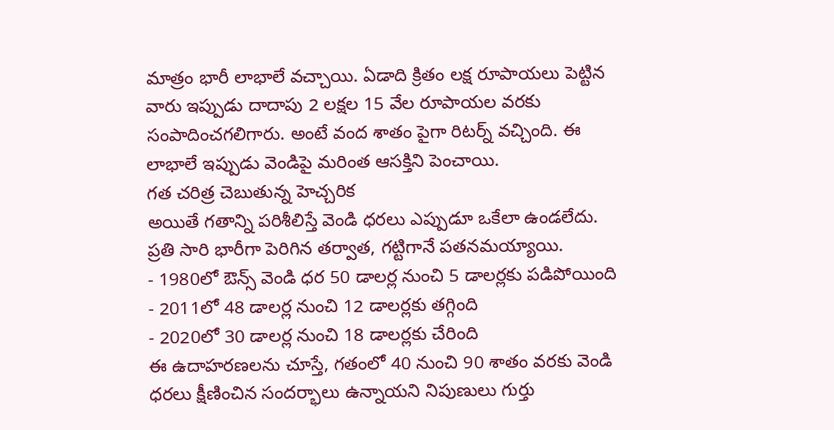మాత్రం భారీ లాభాలే వచ్చాయి. ఏడాది క్రితం లక్ష రూపాయలు పెట్టిన వారు ఇప్పుడు దాదాపు 2 లక్షల 15 వేల రూపాయల వరకు సంపాదించగలిగారు. అంటే వంద శాతం పైగా రిటర్న్ వచ్చింది. ఈ లాభాలే ఇప్పుడు వెండిపై మరింత ఆసక్తిని పెంచాయి.
గత చరిత్ర చెబుతున్న హెచ్చరిక
అయితే గతాన్ని పరిశీలిస్తే వెండి ధరలు ఎప్పుడూ ఒకేలా ఉండలేదు. ప్రతి సారి భారీగా పెరిగిన తర్వాత, గట్టిగానే పతనమయ్యాయి.
- 1980లో ఔన్స్ వెండి ధర 50 డాలర్ల నుంచి 5 డాలర్లకు పడిపోయింది
- 2011లో 48 డాలర్ల నుంచి 12 డాలర్లకు తగ్గింది
- 2020లో 30 డాలర్ల నుంచి 18 డాలర్లకు చేరింది
ఈ ఉదాహరణలను చూస్తే, గతంలో 40 నుంచి 90 శాతం వరకు వెండి ధరలు క్షీణించిన సందర్భాలు ఉన్నాయని నిపుణులు గుర్తు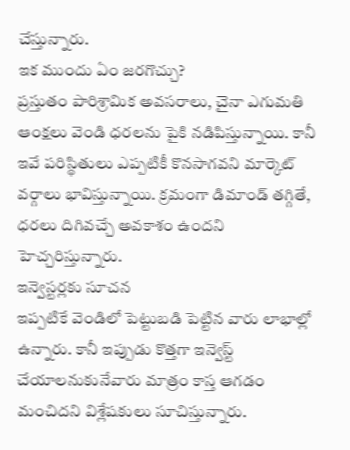చేస్తున్నారు.
ఇక ముందు ఏం జరగొచ్చు?
ప్రస్తుతం పారిశ్రామిక అవసరాలు, చైనా ఎగుమతి ఆంక్షలు వెండి ధరలను పైకి నడిపిస్తున్నాయి. కానీ ఇవే పరిస్థితులు ఎప్పటికీ కొనసాగవని మార్కెట్ వర్గాలు భావిస్తున్నాయి. క్రమంగా డిమాండ్ తగ్గితే, ధరలు దిగివచ్చే అవకాశం ఉందని హెచ్చరిస్తున్నారు.
ఇన్వెస్టర్లకు సూచన
ఇప్పటికే వెండిలో పెట్టుబడి పెట్టిన వారు లాభాల్లో ఉన్నారు. కానీ ఇప్పుడు కొత్తగా ఇన్వెస్ట్ చేయాలనుకునేవారు మాత్రం కాస్త ఆగడం మంచిదని విశ్లేషకులు సూచిస్తున్నారు.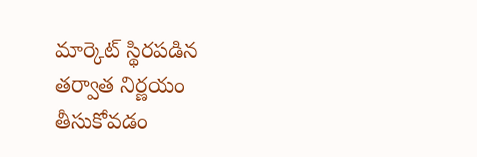మార్కెట్ స్థిరపడిన తర్వాత నిర్ణయం తీసుకోవడం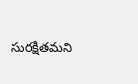సురక్షితమని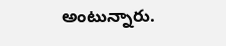అంటున్నారు.